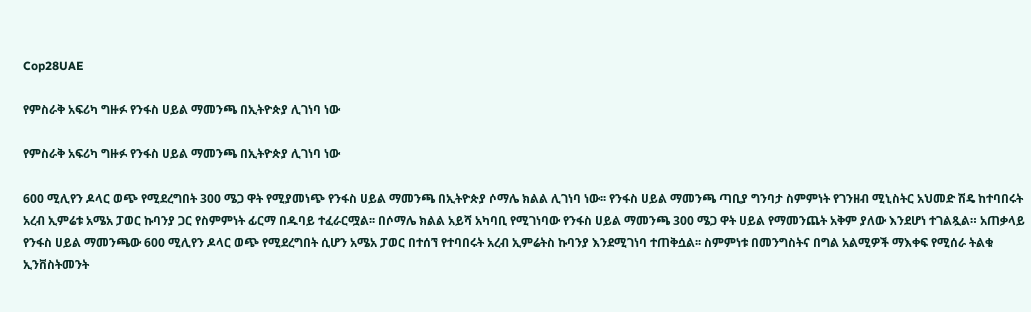Cop28UAE

የምስራቅ አፍሪካ ግዙፉ የንፋስ ሀይል ማመንጫ በኢትዮጵያ ሊገነባ ነው

የምስራቅ አፍሪካ ግዙፉ የንፋስ ሀይል ማመንጫ በኢትዮጵያ ሊገነባ ነው

600 ሚሊየን ዶላር ወጭ የሚደረግበት 300 ሜጋ ዋት የሚያመነጭ የንፋስ ሀይል ማመንጫ በኢትዮጵያ ሶማሌ ክልል ሊገነባ ነው፡፡ የንፋስ ሀይል ማመንጫ ጣቢያ ግንባታ ስምምነት የገንዘብ ሚኒስትር አህመድ ሽዴ ከተባበሩት አረብ ኢምሬቱ አሜአ ፓወር ኩባንያ ጋር የስምምነት ፊርማ በዱባይ ተፈራርሟል፡፡ በሶማሌ ክልል አይሻ አካባቢ የሚገነባው የንፋስ ሀይል ማመንጫ 300 ሜጋ ዋት ሀይል የማመንጨት አቅም ያለው እንደሆነ ተገልጿል። አጠቃላይ የንፋስ ሀይል ማመንጫው 600 ሚሊየን ዶላር ወጭ የሚደረግበት ሲሆን አሜአ ፓወር በተሰኘ የተባበሩት አረብ ኢምሬትስ ኩባንያ እንደሚገነባ ተጠቅሷል፡፡ ስምምነቱ በመንግስትና በግል አልሚዎች ማእቀፍ የሚሰራ ትልቁ ኢንቨስትመንት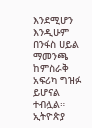እንደሚሆን እንዲሁም በንፋስ ሀይል ማመንጫ ከምስራቅ አፍሪካ ግዝፉ ይሆናል ተብሏል። ኢትዮጵያ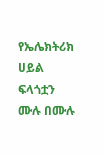የኤሌክትሪክ ሀይል ፍላጎቷን ሙሉ በሙሉ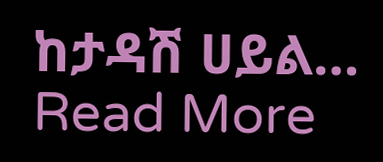ከታዳሽ ሀይል…
Read More